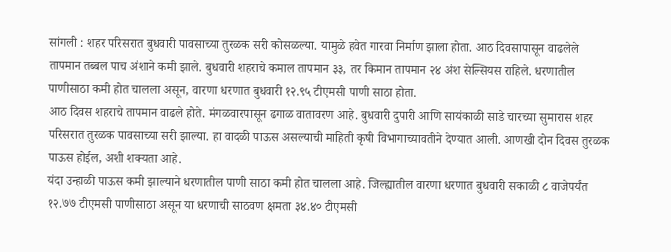सांगली : शहर परिसरात बुधवारी पावसाच्या तुरळक सरी कोसळल्या. यामुळे हवेत गारवा निर्माण झाला होता. आठ दिवसापासून वाढलेले तापमान तब्बल पाच अंशाने कमी झाले. बुधवारी शहराचे कमाल तापमान ३३, तर किमान तापमान २४ अंश सेल्सियस राहिले. धरणातील पाणीसाठा कमी होत चालला असून, वारणा धरणात बुधवारी १२.९५ टीएमसी पाणी साठा होता.
आठ दिवस शहराचे तापमान वाढले होते. मंगळवारपासून ढगाळ वातावरण आहे. बुधवारी दुपारी आणि सायंकाळी साडे चारच्या सुमारास शहर परिसरात तुरळक पावसाच्या सरी झाल्या. हा वादळी पाऊस असल्याची माहिती कृषी विभागाच्यावतीने देण्यात आली. आणखी दोन दिवस तुरळक पाऊस होईल, अशी शक्यता आहे.
यंदा उन्हाळी पाऊस कमी झाल्याने धरणातील पाणी साठा कमी होत चालला आहे. जिल्ह्यातील वारणा धरणात बुधवारी सकाळी ८ वाजेपर्यंत १२.७७ टीएमसी पाणीसाठा असून या धरणाची साठवण क्षमता ३४.४० टीएमसी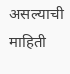असल्याची माहिती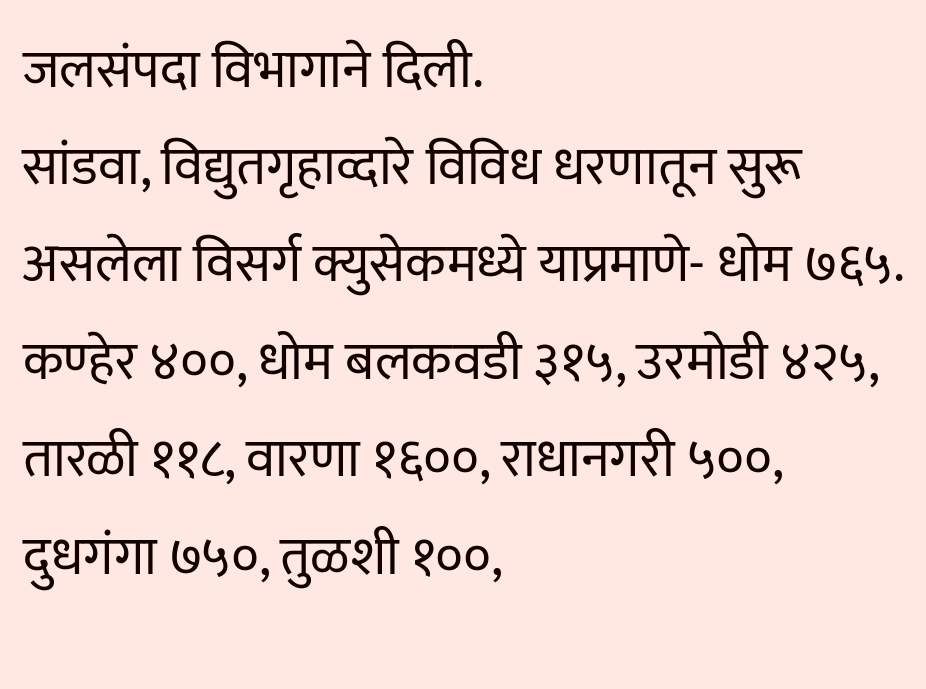जलसंपदा विभागाने दिली.
सांडवा, विद्युतगृहाव्दारे विविध धरणातून सुरू असलेला विसर्ग क्युसेकमध्ये याप्रमाणे- धोम ७६५. कण्हेर ४००, धोम बलकवडी ३१५, उरमोडी ४२५, तारळी ११८, वारणा १६००, राधानगरी ५००, दुधगंगा ७५०, तुळशी १००,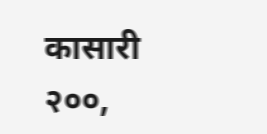कासारी २००,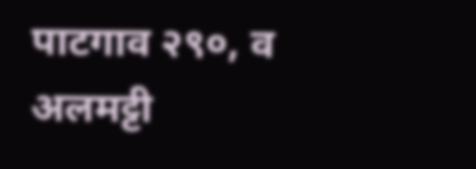पाटगाव २९०, व अलमट्टी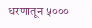धरणातून ५०००